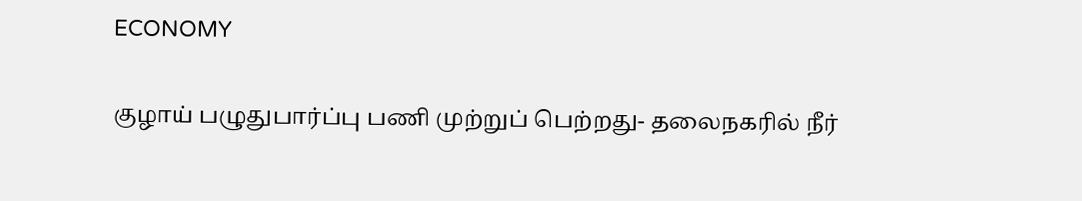ECONOMY

குழாய் பழுதுபார்ப்பு பணி முற்றுப் பெற்றது- தலைநகரில் நீர்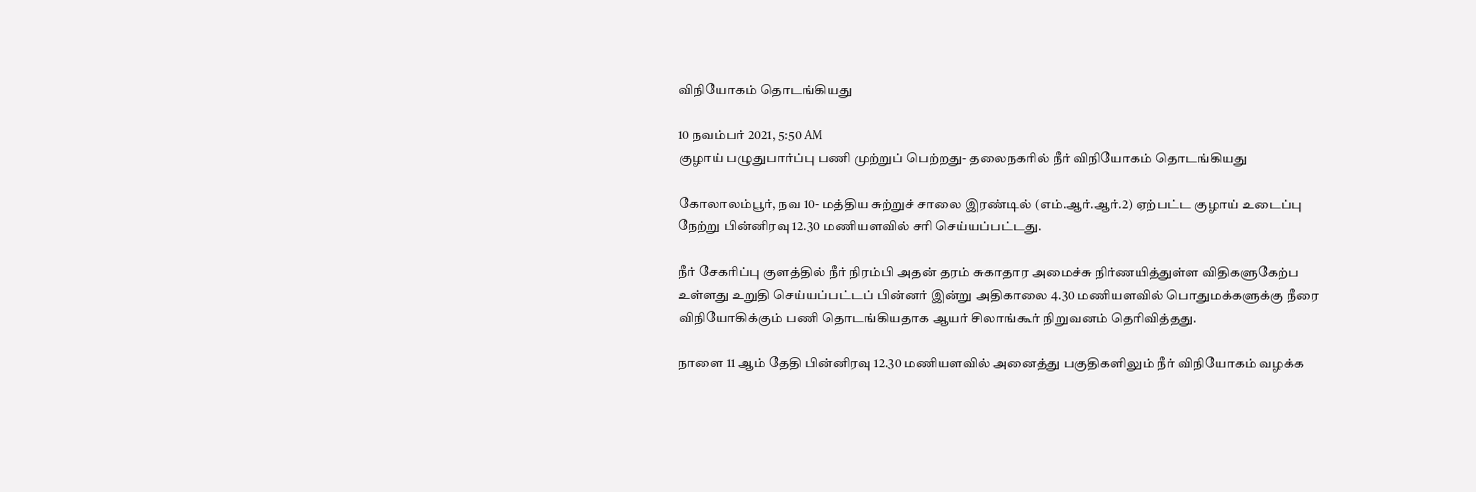விநியோகம் தொடங்கியது

10 நவம்பர் 2021, 5:50 AM
குழாய் பழுதுபார்ப்பு பணி முற்றுப் பெற்றது- தலைநகரில் நீர் விநியோகம் தொடங்கியது

கோலாலம்பூர், நவ 10- மத்திய சுற்றுச் சாலை இரண்டில் (எம்.ஆர்.ஆர்.2) ஏற்பட்ட குழாய் உடைப்பு நேற்று பின்னிரவு 12.30 மணியளவில் சரி செய்யப்பட்டது.

நீர் சேகரிப்பு குளத்தில் நீர் நிரம்பி அதன் தரம் சுகாதார அமைச்சு நிர்ணயித்துள்ள விதிகளுகேற்ப உள்ளது உறுதி செய்யப்பட்டப் பின்னர் இன்று அதிகாலை 4.30 மணியளவில் பொதுமக்களுக்கு நீரை விநியோகிக்கும் பணி தொடங்கியதாக ஆயர் சிலாங்கூர் நிறுவனம் தெரிவித்தது.

நாளை 11 ஆம் தேதி பின்னிரவு 12.30 மணியளவில் அனைத்து பகுதிகளிலும் நீர் விநியோகம் வழக்க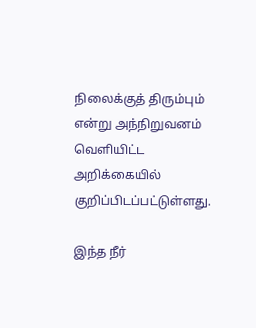நிலைக்குத் திரும்பும் என்று அந்நிறுவனம் வெளியிட்ட அறிக்கையில் குறிப்பிடப்பட்டுள்ளது.

இந்த நீர்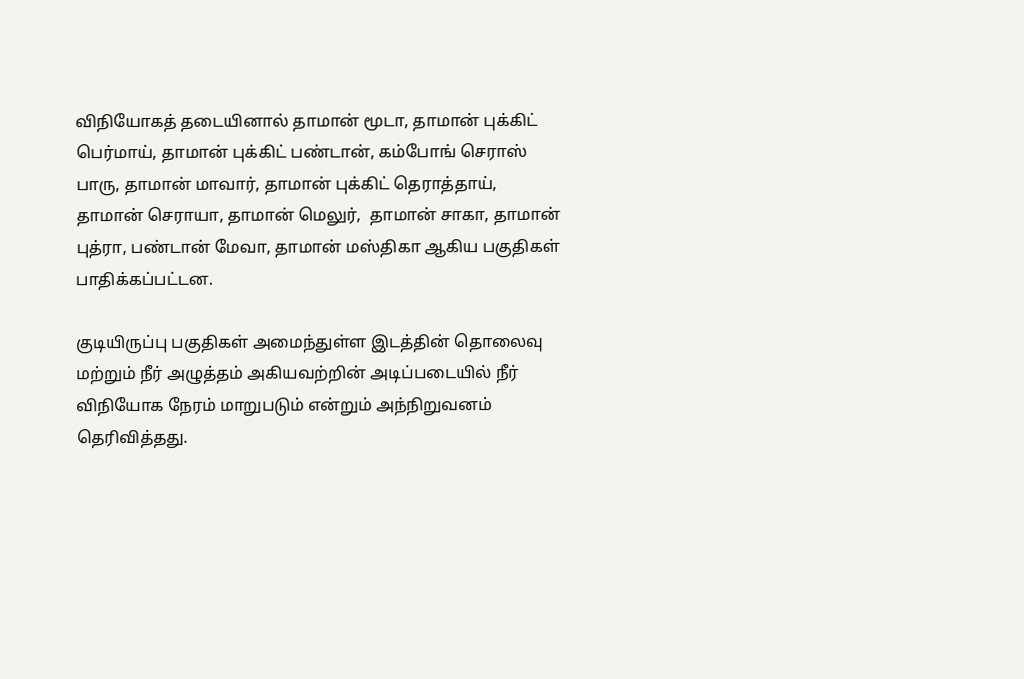விநியோகத் தடையினால் தாமான் மூடா, தாமான் புக்கிட் பெர்மாய், தாமான் புக்கிட் பண்டான், கம்போங் செராஸ் பாரு, தாமான் மாவார், தாமான் புக்கிட் தெராத்தாய், தாமான் செராயா, தாமான் மெலுர்,  தாமான் சாகா, தாமான் புத்ரா, பண்டான் மேவா, தாமான் மஸ்திகா ஆகிய பகுதிகள் பாதிக்கப்பட்டன.

குடியிருப்பு பகுதிகள் அமைந்துள்ள இடத்தின் தொலைவு மற்றும் நீர் அழுத்தம் அகியவற்றின் அடிப்படையில் நீர் விநியோக நேரம் மாறுபடும் என்றும் அந்நிறுவனம் தெரிவித்தது.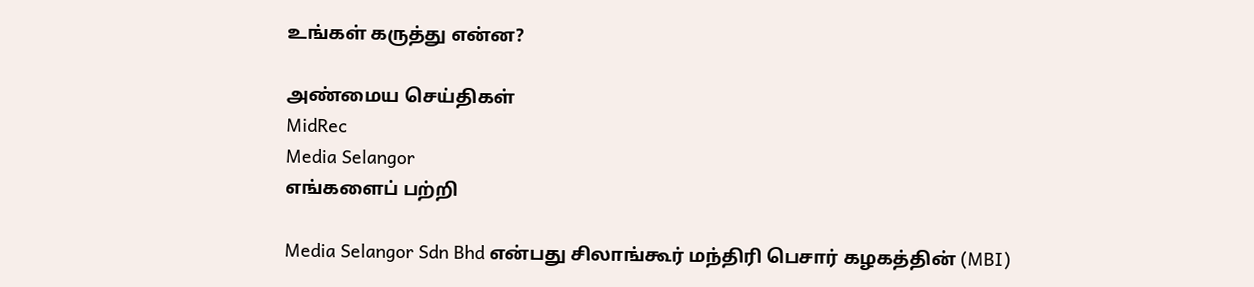உங்கள் கருத்து என்ன?

அண்மைய செய்திகள்
MidRec
Media Selangor
எங்களைப் பற்றி

Media Selangor Sdn Bhd என்பது சிலாங்கூர் மந்திரி பெசார் கழகத்தின் (MBI)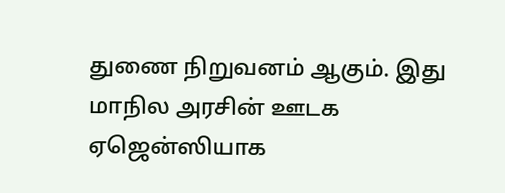துணை நிறுவனம் ஆகும். இது மாநில அரசின் ஊடக ஏஜென்ஸியாக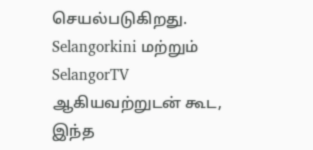செயல்படுகிறது. Selangorkini மற்றும் SelangorTV ஆகியவற்றுடன் கூட, இந்த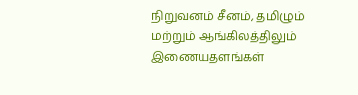நிறுவனம் சீனம், தமிழும் மற்றும் ஆங்கிலத்திலும் இணையதளங்கள்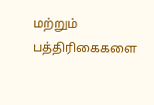மற்றும் பத்திரிகைகளை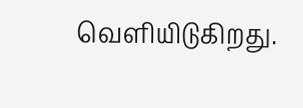வெளியிடுகிறது.